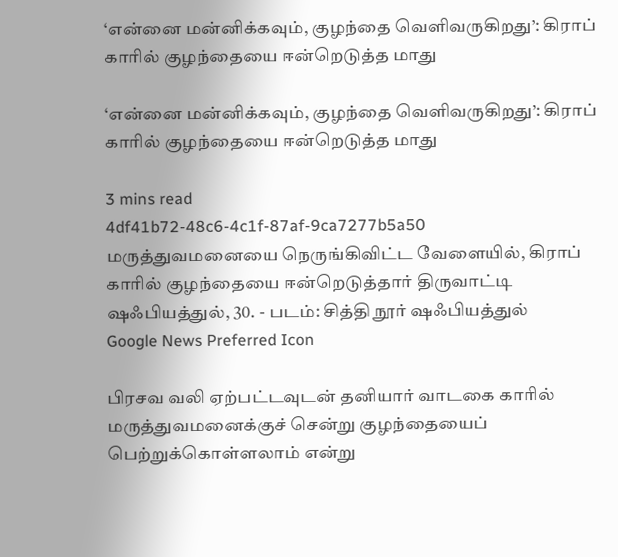‘என்னை மன்னிக்கவும், குழந்தை வெளிவருகிறது’: கிராப் காரில் குழந்தையை ஈன்றெடுத்த மாது

‘என்னை மன்னிக்கவும், குழந்தை வெளிவருகிறது’: கிராப் காரில் குழந்தையை ஈன்றெடுத்த மாது

3 mins read
4df41b72-48c6-4c1f-87af-9ca7277b5a50
மருத்துவமனையை நெருங்கிவிட்ட வேளையில், கிராப் காரில் குழந்தையை ஈன்றெடுத்தார் திருவாட்டி ஷஃபியத்துல், 30. - படம்: சித்தி நூர் ஷஃபியத்துல்
Google News Preferred Icon

பிரசவ வலி ஏற்பட்டவுடன் தனியார் வாடகை காரில் மருத்துவமனைக்குச் சென்று குழந்தையைப் பெற்றுக்கொள்ளலாம் என்று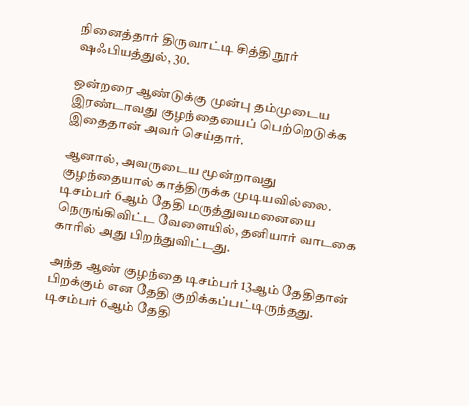நினைத்தார் திருவாட்டி சித்தி நூர் ஷஃபியத்துல், 30.

ஒன்றரை ஆண்டுக்கு முன்பு தம்முடைய இரண்டாவது குழந்தையைப் பெற்றெடுக்க இதைதான் அவர் செய்தார்.

ஆனால், அவருடைய மூன்றாவது குழந்தையால் காத்திருக்க முடியவில்லை. டிசம்பர் 6ஆம் தேதி மருத்துவமனையை நெருங்கிவிட்ட வேளையில், தனியார் வாடகை காரில் அது பிறந்துவிட்டது.

அந்த ஆண் குழந்தை டிசம்பர் 13ஆம் தேதிதான் பிறக்கும் என தேதி குறிக்கப்பட்டிருந்தது. டிசம்பர் 6ஆம் தேதி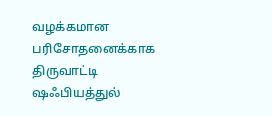வழக்கமான பரிசோதனைக்காக திருவாட்டி ஷஃபியத்துல்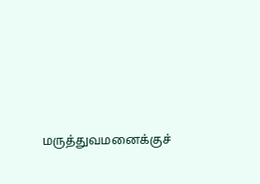மருத்துவமனைக்குச்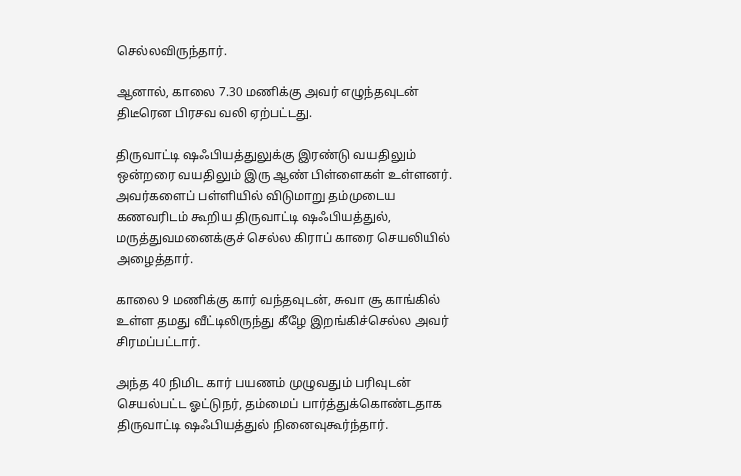செல்லவிருந்தார்.

ஆனால், காலை 7.30 மணிக்கு அவர் எழுந்தவுடன் திடீரென பிரசவ வலி ஏற்பட்டது.

திருவாட்டி ஷஃபியத்துலுக்கு இரண்டு வயதிலும் ஒன்றரை வயதிலும் இரு ஆண் பிள்ளைகள் உள்ளனர். அவர்களைப் பள்ளியில் விடுமாறு தம்முடைய கணவரிடம் கூறிய திருவாட்டி ஷஃபியத்துல், மருத்துவமனைக்குச் செல்ல கிராப் காரை செயலியில் அழைத்தார்.

காலை 9 மணிக்கு கார் வந்தவுடன், சுவா சூ காங்கில் உள்ள தமது வீட்டிலிருந்து கீழே இறங்கிச்செல்ல அவர் சிரமப்பட்டார்.

அந்த 40 நிமிட கார் பயணம் முழுவதும் பரிவுடன் செயல்பட்ட ஓட்டுநர், தம்மைப் பார்த்துக்கொண்டதாக திருவாட்டி ஷஃபியத்துல் நினைவுகூர்ந்தார்.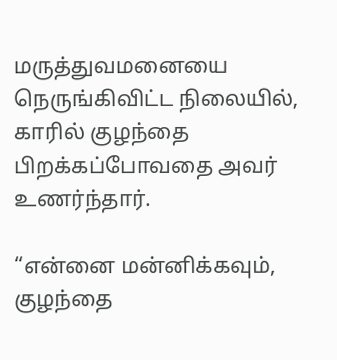மருத்துவமனையை நெருங்கிவிட்ட நிலையில், காரில் குழந்தை பிறக்கப்போவதை அவர் உணர்ந்தார்.

“என்னை மன்னிக்கவும், குழந்தை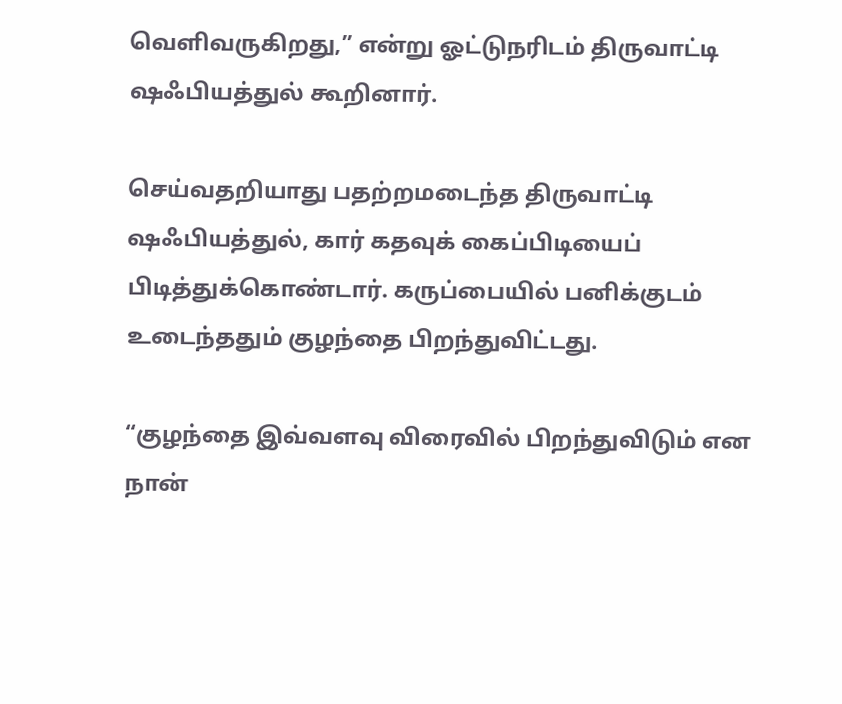வெளிவருகிறது,” என்று ஓட்டுநரிடம் திருவாட்டி ஷஃபியத்துல் கூறினார்.

செய்வதறியாது பதற்றமடைந்த திருவாட்டி ஷஃபியத்துல், கார் கதவுக் கைப்பிடியைப் பிடித்துக்கொண்டார். கருப்பையில் பனிக்குடம் உடைந்ததும் குழந்தை பிறந்துவிட்டது.

“குழந்தை இவ்வளவு விரைவில் பிறந்துவிடும் என நான்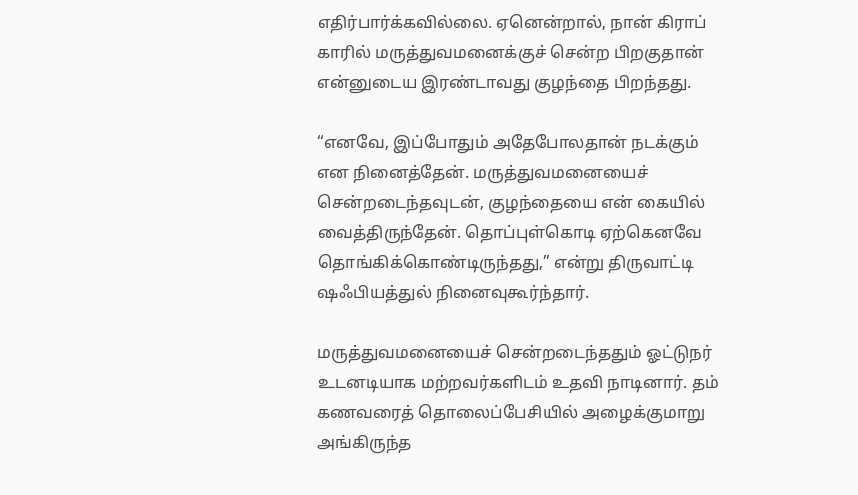எதிர்பார்க்கவில்லை. ஏனென்றால், நான் கிராப் காரில் மருத்துவமனைக்குச் சென்ற பிறகுதான் என்னுடைய இரண்டாவது குழந்தை பிறந்தது.

“எனவே, இப்போதும் அதேபோலதான் நடக்கும் என நினைத்தேன். மருத்துவமனையைச் சென்றடைந்தவுடன், குழந்தையை என் கையில் வைத்திருந்தேன். தொப்புள்கொடி ஏற்கெனவே தொங்கிக்கொண்டிருந்தது,” என்று திருவாட்டி ஷஃபியத்துல் நினைவுகூர்ந்தார்.

மருத்துவமனையைச் சென்றடைந்ததும் ஓட்டுநர் உடனடியாக மற்றவர்களிடம் உதவி நாடினார். தம் கணவரைத் தொலைப்பேசியில் அழைக்குமாறு அங்கிருந்த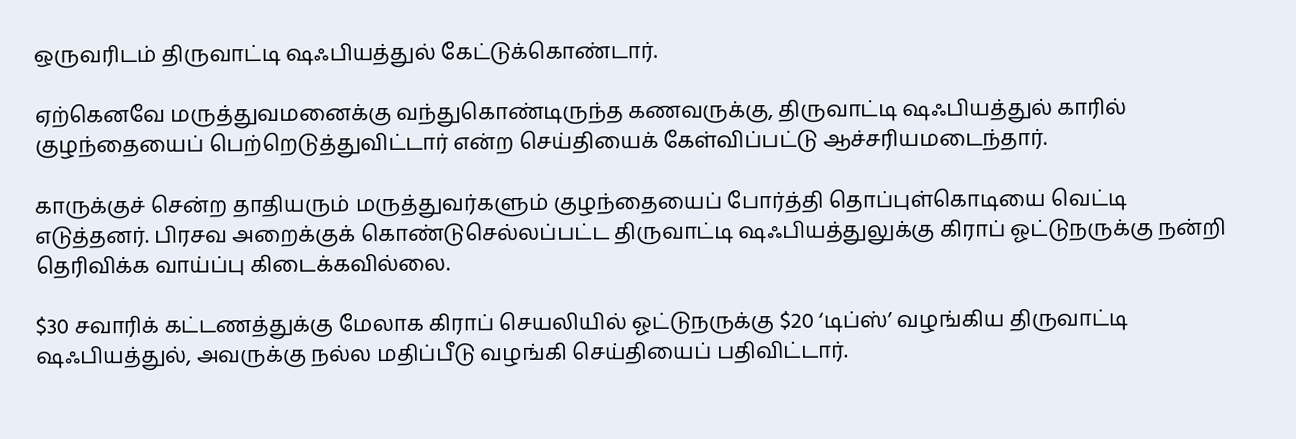ஒருவரிடம் திருவாட்டி ஷஃபியத்துல் கேட்டுக்கொண்டார்.

ஏற்கெனவே மருத்துவமனைக்கு வந்துகொண்டிருந்த கணவருக்கு, திருவாட்டி ஷஃபியத்துல் காரில் குழந்தையைப் பெற்றெடுத்துவிட்டார் என்ற செய்தியைக் கேள்விப்பட்டு ஆச்சரியமடைந்தார்.

காருக்குச் சென்ற தாதியரும் மருத்துவர்களும் குழந்தையைப் போர்த்தி தொப்புள்கொடியை வெட்டி எடுத்தனர். பிரசவ அறைக்குக் கொண்டுசெல்லப்பட்ட திருவாட்டி ஷஃபியத்துலுக்கு கிராப் ஓட்டுநருக்கு நன்றி தெரிவிக்க வாய்ப்பு கிடைக்கவில்லை.

$30 சவாரிக் கட்டணத்துக்கு மேலாக கிராப் செயலியில் ஓட்டுநருக்கு $20 ‘டிப்ஸ்’ வழங்கிய திருவாட்டி ஷஃபியத்துல், அவருக்கு நல்ல மதிப்பீடு வழங்கி செய்தியைப் பதிவிட்டார்.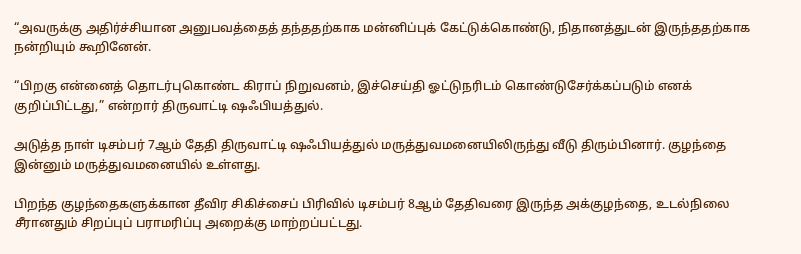“அவருக்கு அதிர்ச்சியான அனுபவத்தைத் தந்ததற்காக மன்னிப்புக் கேட்டுக்கொண்டு, நிதானத்துடன் இருந்ததற்காக நன்றியும் கூறினேன்.

“பிறகு என்னைத் தொடர்புகொண்ட கிராப் நிறுவனம், இச்செய்தி ஓட்டுநரிடம் கொண்டுசேர்க்கப்படும் எனக் குறிப்பிட்டது,” என்றார் திருவாட்டி ஷஃபியத்துல்.

அடுத்த நாள் டிசம்பர் 7ஆம் தேதி திருவாட்டி ஷஃபியத்துல் மருத்துவமனையிலிருந்து வீடு திரும்பினார். குழந்தை இன்னும் மருத்துவமனையில் உள்ளது.

பிறந்த குழந்தைகளுக்கான தீவிர சிகிச்சைப் பிரிவில் டிசம்பர் 8ஆம் தேதிவரை இருந்த அக்குழந்தை, உடல்நிலை சீரானதும் சிறப்புப் பராமரிப்பு அறைக்கு மாற்றப்பட்டது.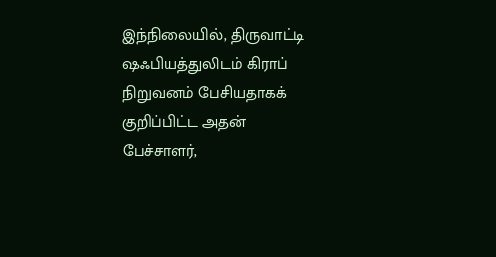இந்நிலையில், திருவாட்டி ஷஃபியத்துலிடம் கிராப் நிறுவனம் பேசியதாகக் குறிப்பிட்ட அதன் பேச்சாளர்,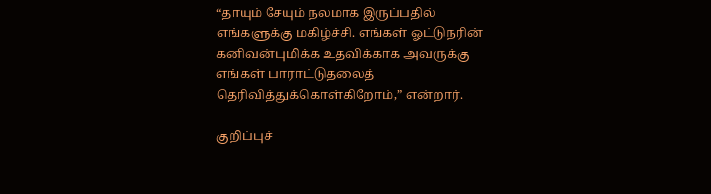“தாயும் சேயும் நலமாக இருப்பதில் எங்களுக்கு மகிழ்ச்சி. எங்கள் ஓட்டுநரின் கனிவன்புமிக்க உதவிக்காக அவருக்கு எங்கள் பாராட்டுதலைத் தெரிவித்துக்கொள்கிறோம்,” என்றார்.

குறிப்புச்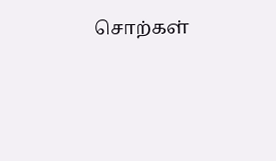சொற்கள்